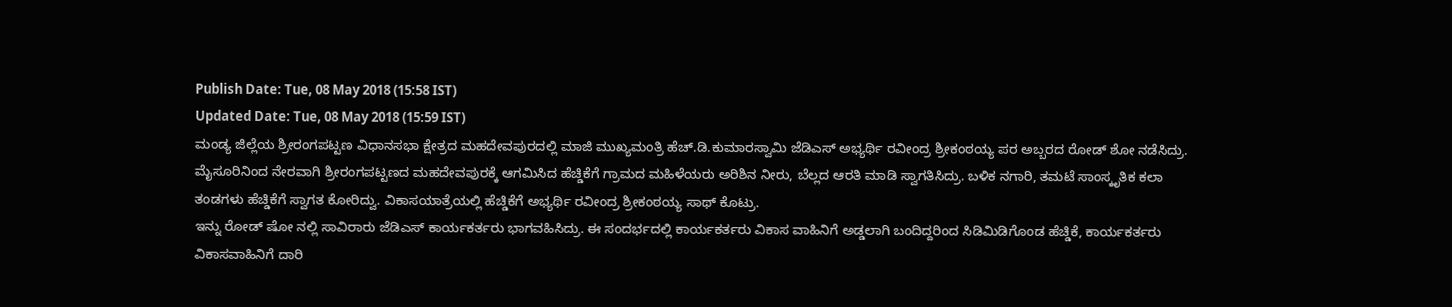Publish Date: Tue, 08 May 2018 (15:58 IST)
Updated Date: Tue, 08 May 2018 (15:59 IST)
ಮಂಡ್ಯ ಜಿಲ್ಲೆಯ ಶ್ರೀರಂಗಪಟ್ಟಣ ವಿಧಾನಸಭಾ ಕ್ಷೇತ್ರದ ಮಹದೇವಪುರದಲ್ಲಿ ಮಾಜಿ ಮುಖ್ಯಮಂತ್ರಿ ಹೆಚ್.ಡಿ.ಕುಮಾರಸ್ವಾಮಿ ಜೆಡಿಎಸ್ ಅಭ್ಯರ್ಥಿ ರವೀಂದ್ರ ಶ್ರೀಕಂಠಯ್ಯ ಪರ ಅಬ್ಬರದ ರೋಡ್ ಶೋ ನಡೆಸಿದ್ರು.
ಮೈಸೂರಿನಿಂದ ನೇರವಾಗಿ ಶ್ರೀರಂಗಪಟ್ಟಣದ ಮಹದೇವಪುರಕ್ಕೆ ಆಗಮಿಸಿದ ಹೆಚ್ಡಿಕೆಗೆ ಗ್ರಾಮದ ಮಹಿಳೆಯರು ಅರಿಶಿನ ನೀರು, ಬೆಲ್ಲದ ಆರತಿ ಮಾಡಿ ಸ್ವಾಗತಿಸಿದ್ರು. ಬಳಿಕ ನಗಾರಿ, ತಮಟೆ ಸಾಂಸ್ಕೃತಿಕ ಕಲಾ ತಂಡಗಳು ಹೆಚ್ಡಿಕೆಗೆ ಸ್ವಾಗತ ಕೋರಿದ್ವು. ವಿಕಾಸಯಾತ್ರೆಯಲ್ಲಿ ಹೆಚ್ಡಿಕೆಗೆ ಅಭ್ಯರ್ಥಿ ರವೀಂದ್ರ ಶ್ರೀಕಂಠಯ್ಯ ಸಾಥ್ ಕೊಟ್ರು.
ಇನ್ನು ರೋಡ್ ಷೋ ನಲ್ಲಿ ಸಾವಿರಾರು ಜೆಡಿಎಸ್ ಕಾರ್ಯಕರ್ತರು ಭಾಗವಹಿಸಿದ್ರು. ಈ ಸಂದರ್ಭದಲ್ಲಿ ಕಾರ್ಯಕರ್ತರು ವಿಕಾಸ ವಾಹಿನಿಗೆ ಅಡ್ಡಲಾಗಿ ಬಂದಿದ್ದರಿಂದ ಸಿಡಿಮಿಡಿಗೊಂಡ ಹೆಚ್ಡಿಕೆ, ಕಾರ್ಯಕರ್ತರು ವಿಕಾಸವಾಹಿನಿಗೆ ದಾರಿ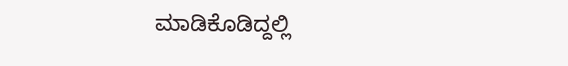ಮಾಡಿಕೊಡಿದ್ದಲ್ಲಿ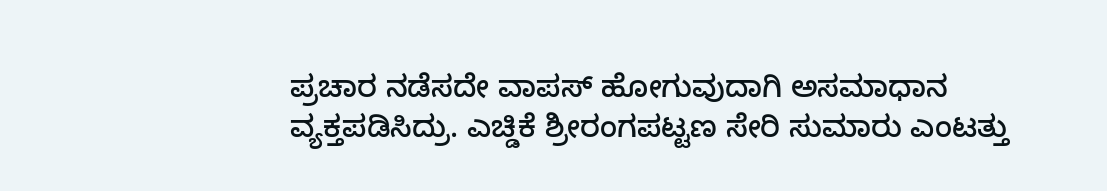ಪ್ರಚಾರ ನಡೆಸದೇ ವಾಪಸ್ ಹೋಗುವುದಾಗಿ ಅಸಮಾಧಾನ ವ್ಯಕ್ತಪಡಿಸಿದ್ರು. ಎಚ್ಡಿಕೆ ಶ್ರೀರಂಗಪಟ್ಟಣ ಸೇರಿ ಸುಮಾರು ಎಂಟತ್ತು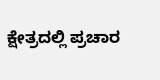ಕ್ಷೇತ್ರದಲ್ಲಿ ಪ್ರಚಾರ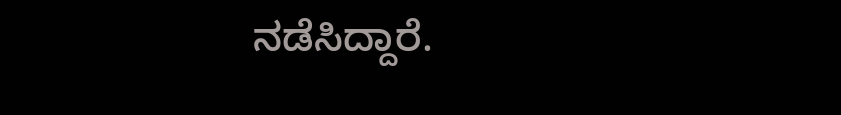ನಡೆಸಿದ್ದಾರೆ.